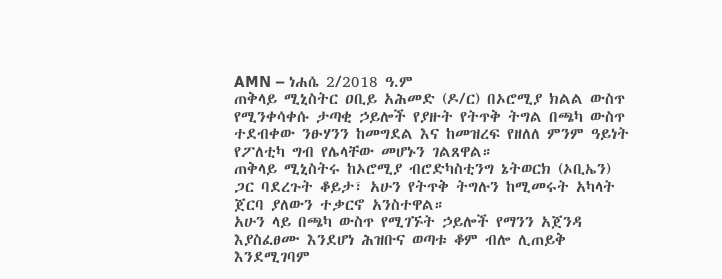AMN – ነሐሴ 2/2018 ዓ.ም
ጠቅላይ ሚኒስትር ዐቢይ አሕመድ (ዶ/ር) በኦሮሚያ ክልል ውስጥ የሚንቀሳቀሱ ታጣቂ ኃይሎች የያዙት የትጥቅ ትግል በጫካ ውስጥ ተደብቀው ንፁሃንን ከመግደል እና ከመዝረፍ የዘለለ ምንም ዓይነት የፖለቲካ ግብ የሌላቸው መሆኑን ገልጸዋል።
ጠቅላይ ሚኒስትሩ ከኦሮሚያ ብሮድካስቲንግ ኔትወርክ (ኦቢኤን) ጋር ባደረጉት ቆይታ፣ አሁን የትጥቅ ትግሉን ከሚመሩት አካላት ጀርባ ያለውን ተቃርኖ አንስተዋል።
አሁን ላይ በጫካ ውስጥ የሚገኙት ኃይሎች የማንን አጀንዳ እያስፈፀሙ እንደሆነ ሕዝቡና ወጣቱ ቆም ብሎ ሊጠይቅ እንደሚገባም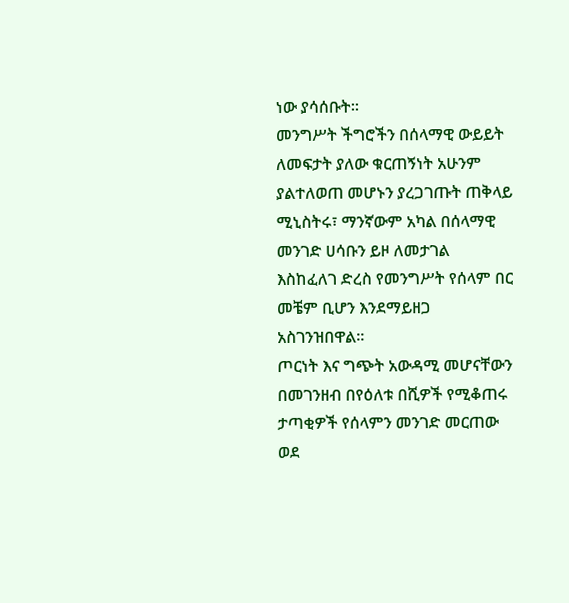ነው ያሳሰቡት።
መንግሥት ችግሮችን በሰላማዊ ውይይት ለመፍታት ያለው ቁርጠኝነት አሁንም ያልተለወጠ መሆኑን ያረጋገጡት ጠቅላይ ሚኒስትሩ፣ ማንኛውም አካል በሰላማዊ መንገድ ሀሳቡን ይዞ ለመታገል እስከፈለገ ድረስ የመንግሥት የሰላም በር መቼም ቢሆን እንደማይዘጋ አስገንዝበዋል።
ጦርነት እና ግጭት አውዳሚ መሆናቸውን በመገንዘብ በየዕለቱ በሺዎች የሚቆጠሩ ታጣቂዎች የሰላምን መንገድ መርጠው ወደ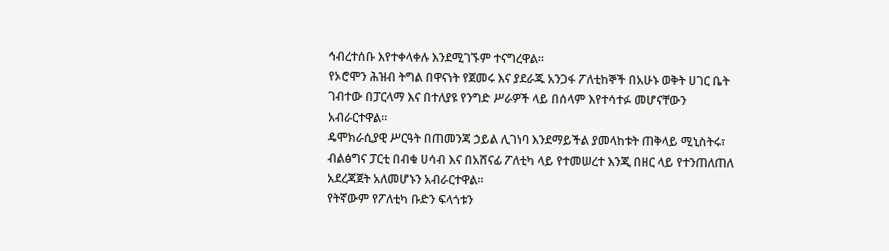ኅብረተሰቡ እየተቀላቀሉ እንደሚገኙም ተናግረዋል።
የኦሮሞን ሕዝብ ትግል በዋናነት የጀመሩ እና ያደራጁ አንጋፋ ፖለቲከኞች በአሁኑ ወቅት ሀገር ቤት ገብተው በፓርላማ እና በተለያዩ የንግድ ሥራዎች ላይ በሰላም እየተሳተፉ መሆናቸውን አብራርተዋል።
ዴሞክራሲያዊ ሥርዓት በጠመንጃ ኃይል ሊገነባ እንደማይችል ያመላከቱት ጠቅላይ ሚኒስትሩ፣ ብልፅግና ፓርቲ በብቁ ሀሳብ እና በአሸናፊ ፖለቲካ ላይ የተመሠረተ እንጂ በዘር ላይ የተንጠለጠለ አደረጃጀት አለመሆኑን አብራርተዋል።
የትኛውም የፖለቲካ ቡድን ፍላጎቱን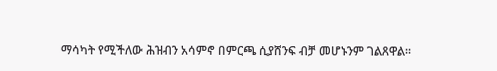ማሳካት የሚችለው ሕዝብን አሳምኖ በምርጫ ሲያሸንፍ ብቻ መሆኑንም ገልጸዋል።